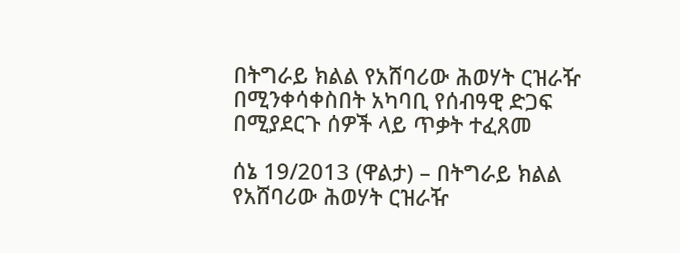በትግራይ ክልል የአሸባሪው ሕወሃት ርዝራዥ በሚንቀሳቀስበት አካባቢ የሰብዓዊ ድጋፍ በሚያደርጉ ሰዎች ላይ ጥቃት ተፈጸመ

ሰኔ 19/2013 (ዋልታ) – በትግራይ ክልል የአሸባሪው ሕወሃት ርዝራዥ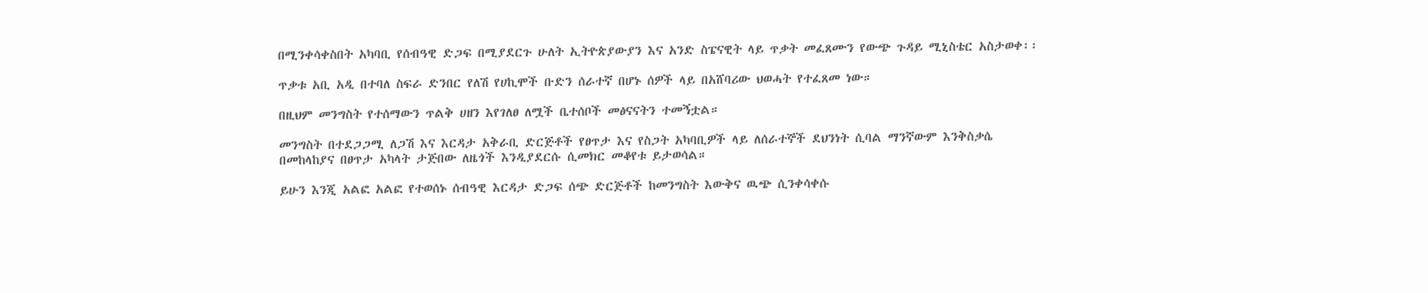በሚንቀሳቀስበት አካባቢ የሰብዓዊ ድጋፍ በሚያደርጉ ሁለት ኢትዮጵያውያን እና አንድ ስፔናዊት ላይ ጥቃት መፈጸሙን የውጭ ጉዳይ ሚኒስቴር አስታወቀ፡፡

ጥቃቱ አቢ አዲ በተባለ ስፍራ ድንበር የለሽ የሀኪሞች ቡድን ሰራተኛ በሆኑ ሰዎች ላይ በአሸባሪው ህወሓት የተፈጸመ ነው።

በዚህም መንግስት የተሰማውን ጥልቅ ሀዘን እየገለፀ ለሟች ቤተሰቦች መፅናናትን ተመኝቷል።

መንግስት በተደጋጋሚ ለጋሽ እና እርዳታ አቅራቢ ድርጅቶች የፀጥታ እና የስጋት አካባቢዎች ላይ ለሰራተኞች ደህንነት ሲባል ማንኛውም እንቅስቃሴ በመከላከያና በፀጥታ አካላት ታጅበው ለዜጎች እንዲያደርሱ ሲመክር መቆየቱ ይታወሳል።

ይሁን እንጂ አልፎ አልፎ የተወሰኑ ሰብዓዊ እርዳታ ድጋፍ ሰጭ ድርጅቶች ከመንግስት እውቅና ዉጭ ሲንቀሳቀሱ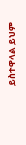ይስተዋላል ይህም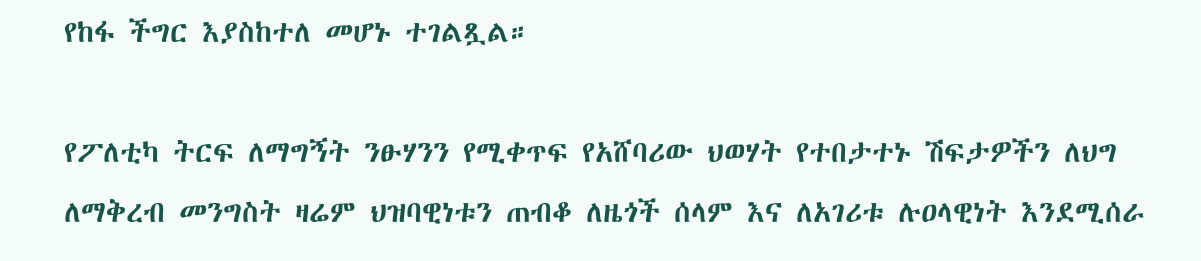የከፋ ችግር እያስከተለ መሆኑ ተገልጿል።

የፖለቲካ ትርፍ ለማግኝት ንፁሃንን የሚቀጥፍ የአሸባሪው ህወሃት የተበታተኑ ሽፍታዎችን ለህግ ለማቅረብ መንግስት ዛሬም ህዝባዊነቱን ጠብቆ ለዜጎች ሰላም እና ለአገሪቱ ሉዐላዊነት እንደሚሰራ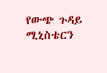የውጭ ጉዳይ ሚኒስቴርን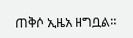ጠቅሶ ኢዜአ ዘግቧል።